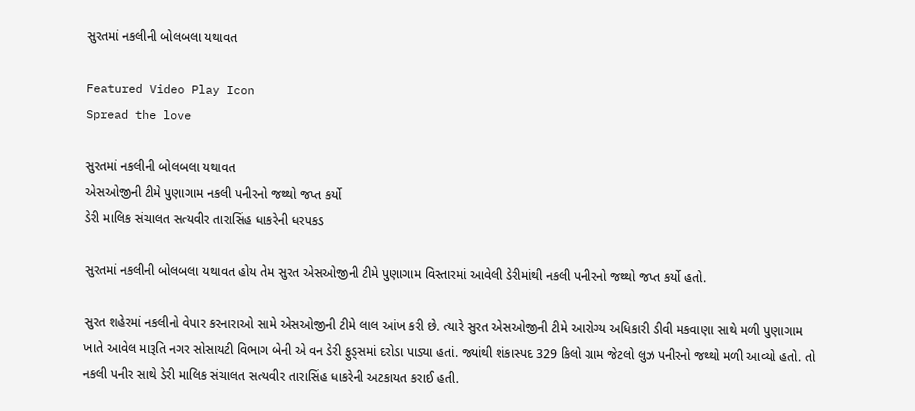સુરતમાં નકલીની બોલબલા યથાવત

Featured Video Play Icon
Spread the love

સુરતમાં નકલીની બોલબલા યથાવત
એસઓજીની ટીમે પુણાગામ નકલી પનીરનો જથ્થો જપ્ત કર્યો
ડેરી માલિક સંચાલત સત્યવીર તારાસિંહ ધાકરેની ધરપકડ

સુરતમાં નકલીની બોલબલા યથાવત હોય તેમ સુરત એસઓજીની ટીમે પુણાગામ વિસ્તારમાં આવેલી ડેરીમાંથી નકલી પનીરનો જથ્થો જપ્ત કર્યો હતો.

સુરત શહેરમાં નકલીનો વેપાર કરનારાઓ સામે એસઓજીની ટીમે લાલ આંખ કરી છે. ત્યારે સુરત એસઓજીની ટીમે આરોગ્ય અધિકારી ડીવી મકવાણા સાથે મળી પુણાગામ ખાતે આવેલ મારૂતિ નગર સોસાયટી વિભાગ બેની એ વન ડેરી ફુડ્સમાં દરોડા પાડ્યા હતાં. જ્યાંથી શંકાસ્પદ 329 કિલો ગ્રામ જેટલો લુઝ પનીરનો જથ્થો મળી આવ્યો હતો. તો નકલી પનીર સાથે ડેરી માલિક સંચાલત સત્યવીર તારાસિંહ ધાકરેની અટકાયત કરાઈ હતી.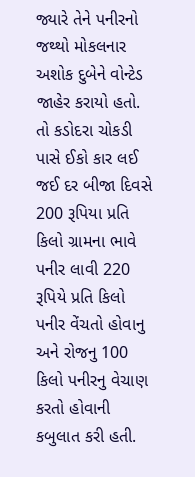જ્યારે તેને પનીરનો જથ્થો મોકલનાર અશોક દુબેને વોન્ટેડ જાહેર કરાયો હતો. તો કડોદરા ચોકડી પાસે ઈકો કાર લઈ જઈ દર બીજા દિવસે 200 રૂપિયા પ્રતિ કિલો ગ્રામના ભાવે પનીર લાવી 220 રૂપિયે પ્રતિ કિલો પનીર વેંચતો હોવાનુ અને રોજનુ 100 કિલો પનીરનુ વેચાણ કરતો હોવાની કબુલાત કરી હતી.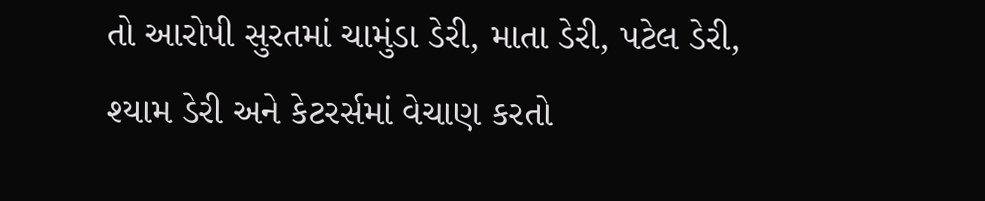તો આરોપી સુરતમાં ચામુંડા ડેરી, માતા ડેરી, પટેલ ડેરી, શ્યામ ડેરી અને કેટરર્સમાં વેચાણ કરતો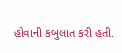હોવાની કબુલાત કરી હતી.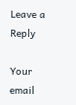Leave a Reply

Your email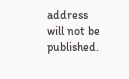address will not be published.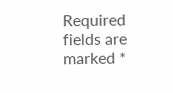Required fields are marked *